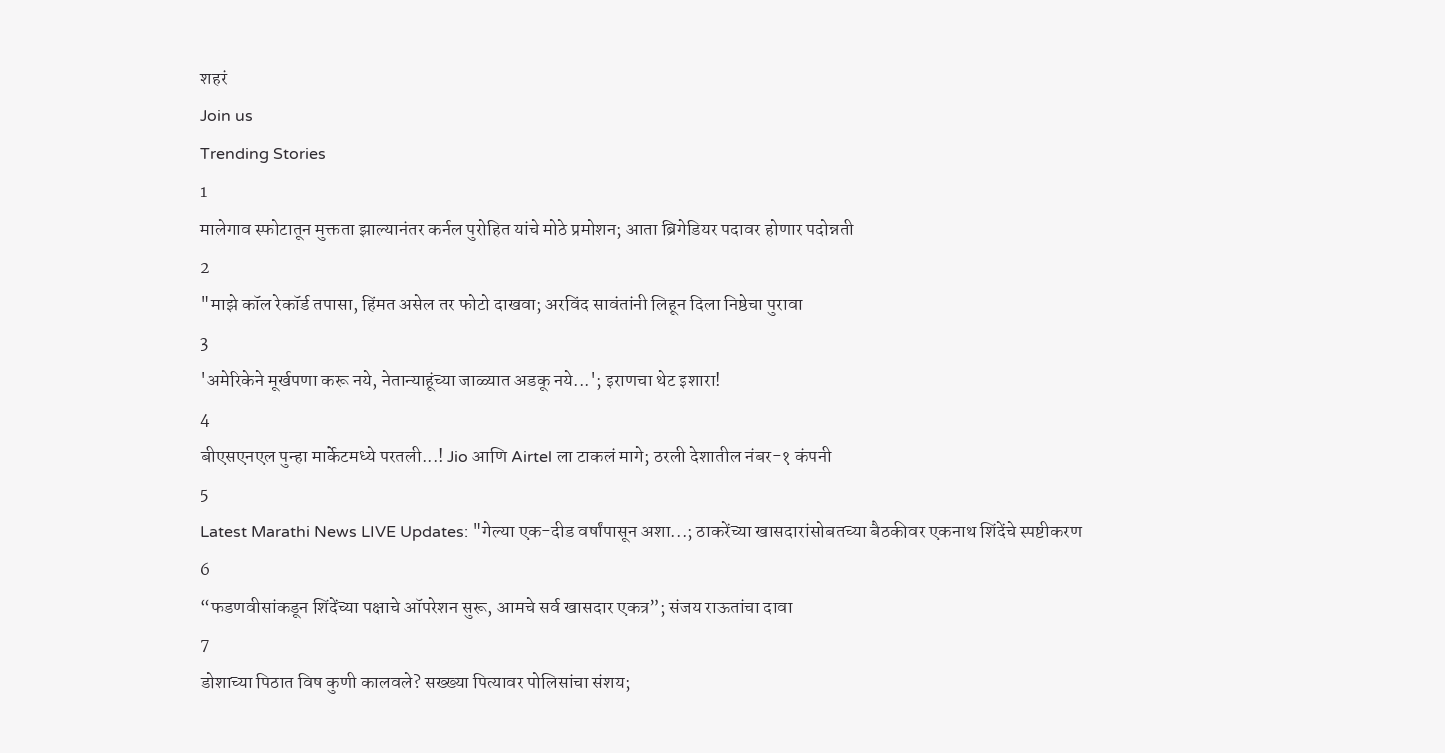शहरं
Join us
Trending Stories
1
मालेगाव स्फोटातून मुक्तता झाल्यानंतर कर्नल पुरोहित यांचे मोठे प्रमोशन; आता ब्रिगेडियर पदावर होणार पदोन्नती
2
"माझे कॉल रेकॉर्ड तपासा, हिंमत असेल तर फोटो दाखवा; अरविंद सावंतांनी लिहून दिला निष्ठेचा पुरावा
3
'अमेरिकेने मूर्खपणा करू नये, नेतान्याहूंच्या जाळ्यात अडकू नये...'; इराणचा थेट इशारा!
4
बीएसएनएल पुन्हा मार्केटमध्ये परतली...! Jio आणि Airtel ला टाकलं मागे; ठरली देशातील नंबर-१ कंपनी
5
Latest Marathi News LIVE Updates: "गेल्या एक-दीड वर्षांपासून अशा...; ठाकरेंच्या खासदारांसोबतच्या बैठकीवर एकनाथ शिंदेंचे स्पष्टीकरण
6
“फडणवीसांकडून शिंदेंच्या पक्षाचे ऑपरेशन सुरू, आमचे सर्व खासदार एकत्र”; संजय राऊतांचा दावा
7
डोशाच्या पिठात विष कुणी कालवले? सख्ख्या पित्यावर पोलिसांचा संशय;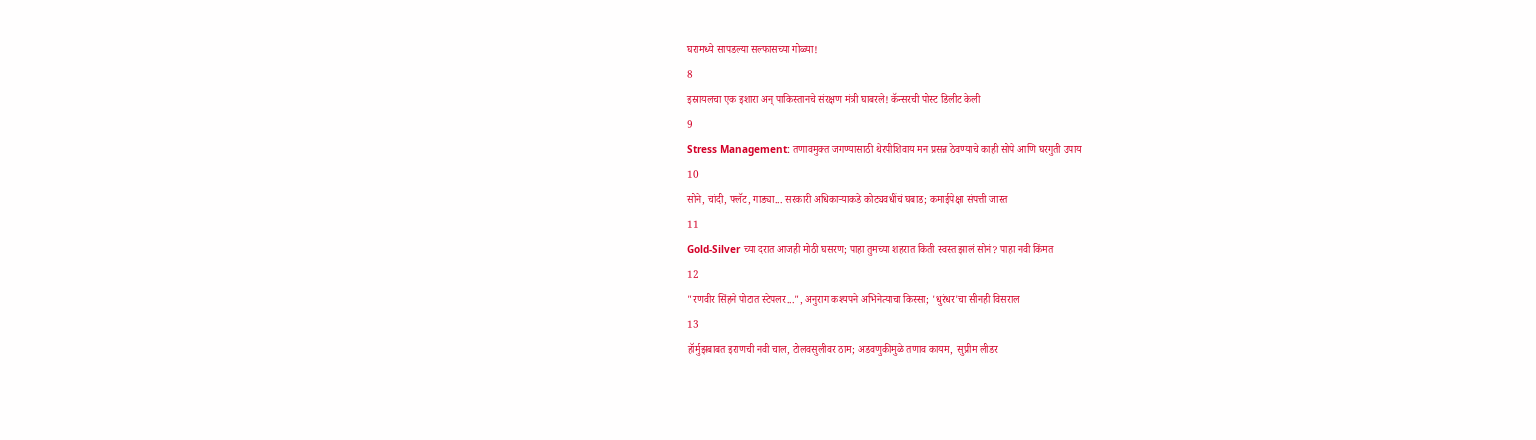घरामध्ये सापडल्या सल्फासच्या गोळ्या!
8
इस्रायलचा एक इशारा अन् पाकिस्तानचे संरक्षण मंत्री घाबरले! कॅन्सरची पोस्ट डिलीट केली
9
Stress Management: तणावमुक्त जगण्यासाठी थेरपीशिवाय मन प्रसन्न ठेवण्याचे काही सोपे आणि घरगुती उपाय
10
सोने, चांदी, फ्लॅट, गाड्या... सरकारी अधिकाऱ्याकडे कोट्यवधींचं घबाड; कमाईपेक्षा संपत्ती जास्त
11
Gold-Silver च्या दरात आजही मोठी घसरण; पाहा तुमच्या शहरात किती स्वस्त झालं सोनं? पाहा नवी किंमत
12
"रणवीर सिंहने पोटात स्टेपलर...", अनुराग कश्यपने अभिनेत्याचा किस्सा; 'धुरंधर'चा सीनही विसराल
13
हॉर्मुझबाबत इराणची नवी चाल, टोलवसुलीवर ठाम; अडवणुकीमुळे तणाव कायम,  सुप्रीम लीडर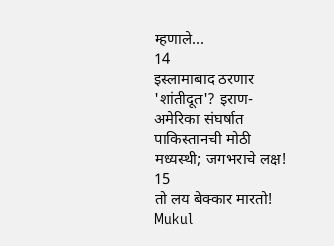म्हणाले...
14
इस्लामाबाद ठरणार 'शांतीदूत'? इराण-अमेरिका संघर्षात पाकिस्तानची मोठी मध्यस्थी; जगभराचे लक्ष!
15
तो लय बेक्कार मारतो! Mukul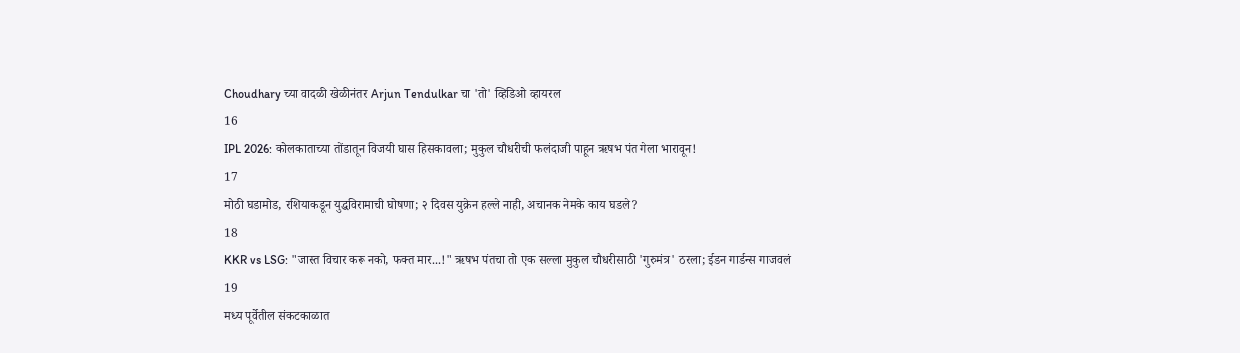Choudhary च्या वादळी खेळीनंतर Arjun Tendulkar चा 'तो' व्हिडिओ व्हायरल
16
IPL 2026: कोलकाताच्या तोंडातून विजयी घास हिसकावला; मुकुल चौधरीची फलंदाजी पाहून ऋषभ पंत गेला भारावून!
17
मोठी घडामोड, रशियाकडून युद्धविरामाची घोषणा; २ दिवस युक्रेन हल्ले नाही, अचानक नेमके काय घडले?
18
KKR vs LSG: "जास्त विचार करू नको, फक्त मार...!" ऋषभ पंतचा तो एक सल्ला मुकुल चौधरीसाठी 'गुरुमंत्र' ठरला; ईडन गार्डन्स गाजवलं
19
मध्य पूर्वेतील संकटकाळात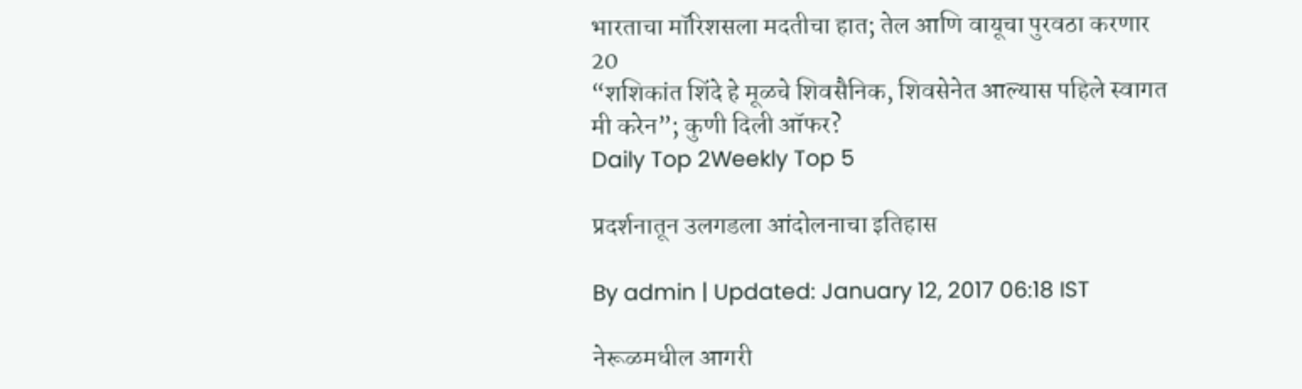भारताचा मॉरिशसला मदतीचा हात; तेल आणि वायूचा पुरवठा करणार
20
“शशिकांत शिंदे हे मूळचे शिवसैनिक, शिवसेनेत आल्यास पहिले स्वागत मी करेन”; कुणी दिली ऑफर?
Daily Top 2Weekly Top 5

प्रदर्शनातून उलगडला आंदोलनाचा इतिहास

By admin | Updated: January 12, 2017 06:18 IST

नेरूळमधील आगरी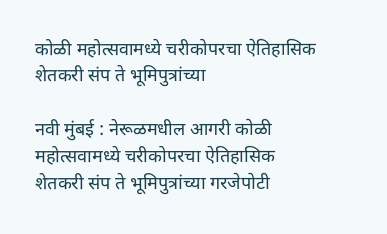कोळी महोत्सवामध्ये चरीकोपरचा ऐतिहासिक शेतकरी संप ते भूमिपुत्रांच्या

नवी मुंबई : नेरूळमधील आगरी कोळी महोत्सवामध्ये चरीकोपरचा ऐतिहासिक शेतकरी संप ते भूमिपुत्रांच्या गरजेपोटी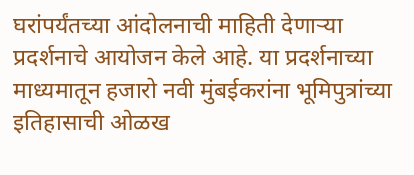घरांपर्यंतच्या आंदोलनाची माहिती देणाऱ्या प्रदर्शनाचे आयोजन केले आहे. या प्रदर्शनाच्या माध्यमातून हजारो नवी मुंबईकरांना भूमिपुत्रांच्या इतिहासाची ओळख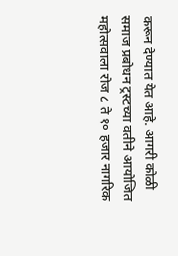करून देण्यात येत आहे. आगरी कोळी समाज प्रबोधन ट्रस्टच्या वतीने आयोजित महोत्सवाला रोज ८ ते १० हजार नागरिक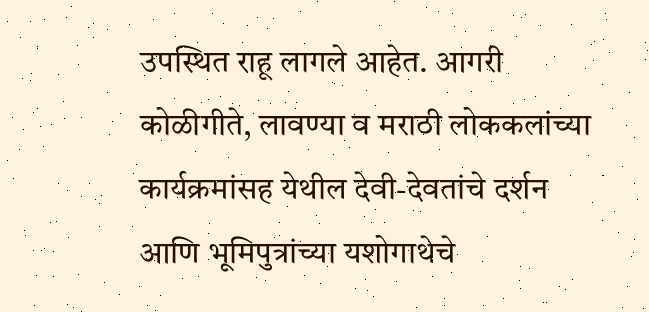उपस्थित राहू लागले आहेत. आगरी कोळीगीते, लावण्या व मराठी लोककलांच्या कार्यक्रमांसह येथील देवी-देवतांचे दर्शन आणि भूमिपुत्रांच्या यशोगाथेचे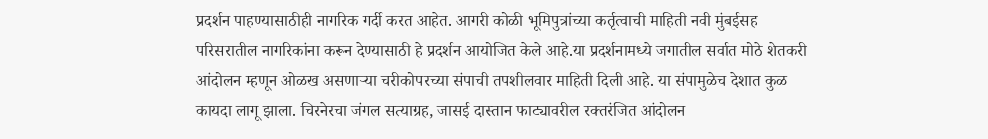प्रदर्शन पाहण्यासाठीही नागरिक गर्दी करत आहेत. आगरी कोळी भूमिपुत्रांच्या कर्तृत्वाची माहिती नवी मुंबईसह परिसरातील नागरिकांना करून देण्यासाठी हे प्रदर्शन आयोजित केले आहे.या प्रदर्शनामध्ये जगातील सर्वात मोठे शेतकरी आंदोलन म्हणून ओळख असणाऱ्या चरीकोपरच्या संपाची तपशीलवार माहिती दिली आहे. या संपामुळेच देशात कुळ कायदा लागू झाला. चिरनेरचा जंगल सत्याग्रह, जासई दास्तान फाट्यावरील रक्तरंजित आंदोलन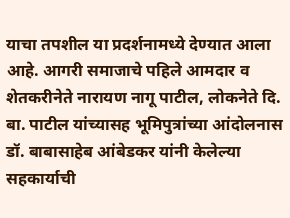याचा तपशील या प्रदर्शनामध्ये देण्यात आला आहे. आगरी समाजाचे पहिले आमदार व शेतकरीनेते नारायण नागू पाटील, लोकनेते दि. बा. पाटील यांच्यासह भूमिपुत्रांच्या आंदोलनास डॉ. बाबासाहेब आंबेडकर यांनी केलेल्या सहकार्याची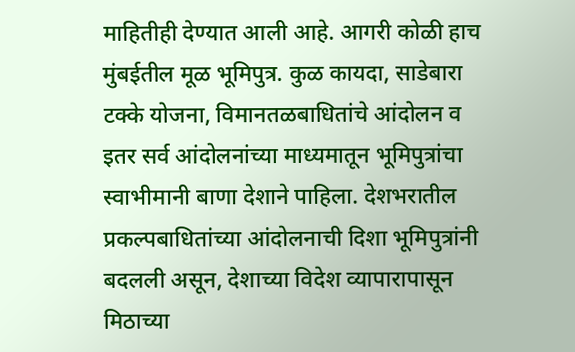माहितीही देण्यात आली आहे. आगरी कोळी हाच मुंबईतील मूळ भूमिपुत्र. कुळ कायदा, साडेबारा टक्के योजना, विमानतळबाधितांचे आंदोलन व इतर सर्व आंदोलनांच्या माध्यमातून भूमिपुत्रांचा स्वाभीमानी बाणा देशाने पाहिला. देशभरातील प्रकल्पबाधितांच्या आंदोलनाची दिशा भूमिपुत्रांनी बदलली असून, देशाच्या विदेश व्यापारापासून मिठाच्या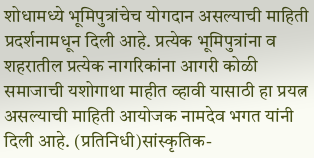शोधामध्ये भूमिपुत्रांचेच योगदान असल्याची माहिती प्रदर्शनामधून दिली आहे. प्रत्येक भूमिपुत्रांना व शहरातील प्रत्येक नागरिकांना आगरी कोळी समाजाची यशोगाथा माहीत व्हावी यासाठी हा प्रयत्न असल्याची माहिती आयोजक नामदेव भगत यांनी दिली आहे. (प्रतिनिधी)सांस्कृतिक-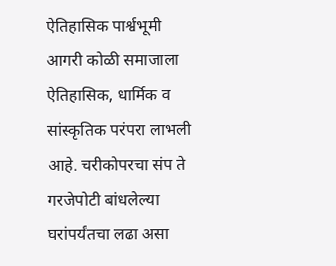ऐतिहासिक पार्श्वभूमी आगरी कोळी समाजाला ऐतिहासिक, धार्मिक व सांस्कृतिक परंपरा लाभली आहे. चरीकोपरचा संप ते गरजेपोटी बांधलेल्या घरांपर्यंतचा लढा असा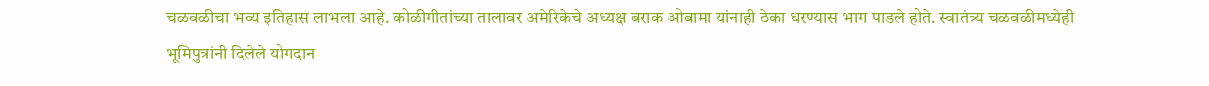चळवळीचा भव्य इतिहास लाभला आहे. कोळीगीतांच्या तालावर अमेरिकेचे अध्यक्ष बराक ओबामा यांनाही ठेका धरण्यास भाग पाडले होते. स्वातंत्र्य चळवळीमध्येही भूमिपुत्रांनी दिलेले योगदान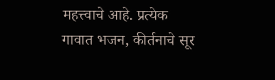महत्त्वाचे आहे. प्रत्येक गावात भजन, कीर्तनाचे सूर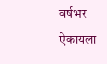वर्षभर ऐकायला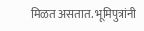मिळत असतात. भूमिपुत्रांनी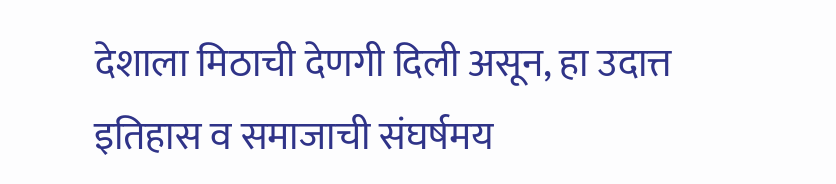देशाला मिठाची देणगी दिली असून, हा उदात्त इतिहास व समाजाची संघर्षमय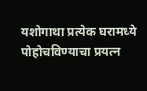यशोगाथा प्रत्येक घरामध्ये पोहोचविण्याचा प्रयत्न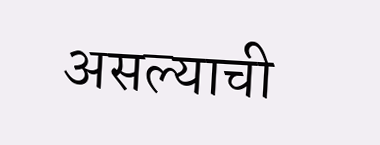असल्याची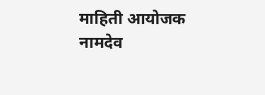माहिती आयोजक नामदेव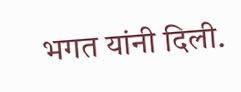भगत यांनी दिली.